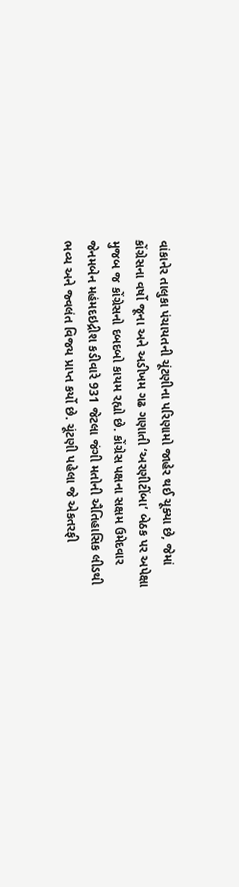વાંકાનેર તાલુકા પંચાયતની ચૂંટણીના પરિણામો જાહેર થઈ ચૂક્યા છે, જેમાં કોંગ્રેસના વર્ષો જૂના અને અડીખમ ગઢ ગણાતી ‘અરણીટીંબા’ બેઠક પર અપેક્ષા મુજબ જ કોંગ્રેસનો દબદબો કાયમ રહ્યો છે. કોંગ્રેસ પક્ષના સક્ષમ ઉમેદવાર જેનમબેન મહંમદઇદ્રીશ કડીવારે 931 જેટલા જંગી મતોની ઐતિહાસિક લીડથી ભવ્ય અને જ્વલંત વિજય પ્રાપ્ત કર્યો છે. ચૂંટણી પહેલા જે એકતરફી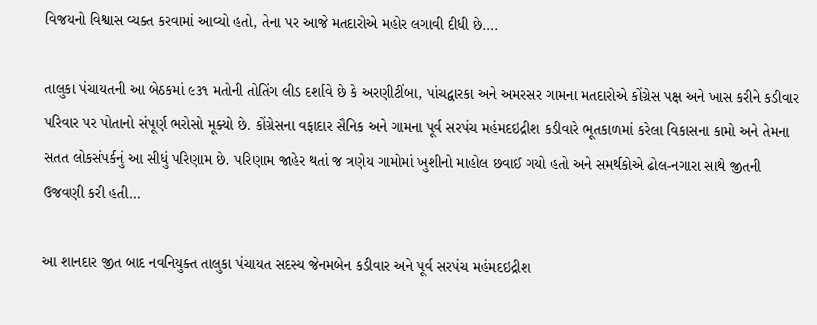વિજયનો વિશ્વાસ વ્યક્ત કરવામાં આવ્યો હતો, તેના પર આજે મતદારોએ મહોર લગાવી દીધી છે….

તાલુકા પંચાયતની આ બેઠકમાં ૯૩૧ મતોની તોતિંગ લીડ દર્શાવે છે કે અરણીટીંબા, પાંચદ્વારકા અને અમરસર ગામના મતદારોએ કોંગ્રેસ પક્ષ અને ખાસ કરીને કડીવાર પરિવાર પર પોતાનો સંપૂર્ણ ભરોસો મૂક્યો છે. કોંગ્રેસના વફાદાર સૈનિક અને ગામના પૂર્વ સરપંચ મહંમદઇદ્રીશ કડીવારે ભૂતકાળમાં કરેલા વિકાસના કામો અને તેમના સતત લોકસંપર્કનું આ સીધું પરિણામ છે. પરિણામ જાહેર થતાં જ ત્રણેય ગામોમાં ખુશીનો માહોલ છવાઈ ગયો હતો અને સમર્થકોએ ઢોલ-નગારા સાથે જીતની ઉજવણી કરી હતી…

આ શાનદાર જીત બાદ નવનિયુક્ત તાલુકા પંચાયત સદસ્ય જેનમબેન કડીવાર અને પૂર્વ સરપંચ મહંમદઇદ્રીશ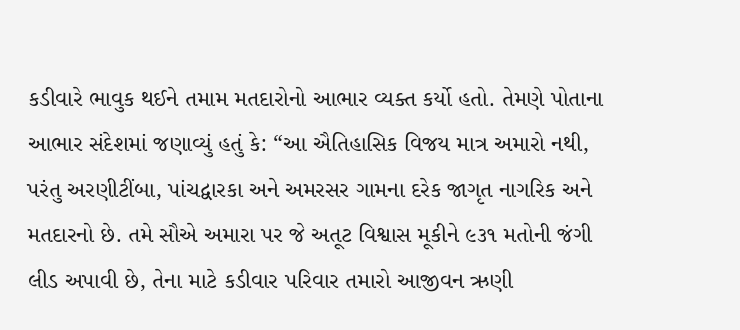કડીવારે ભાવુક થઈને તમામ મતદારોનો આભાર વ્યક્ત કર્યો હતો. તેમણે પોતાના આભાર સંદેશમાં જણાવ્યું હતું કે: “આ ઐતિહાસિક વિજય માત્ર અમારો નથી, પરંતુ અરણીટીંબા, પાંચદ્વારકા અને અમરસર ગામના દરેક જાગૃત નાગરિક અને મતદારનો છે. તમે સૌએ અમારા પર જે અતૂટ વિશ્વાસ મૂકીને ૯૩૧ મતોની જંગી લીડ અપાવી છે, તેના માટે કડીવાર પરિવાર તમારો આજીવન ઋણી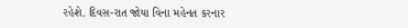રહેશે. દિવસ-રાત જોયા વિના મહેનત કરનાર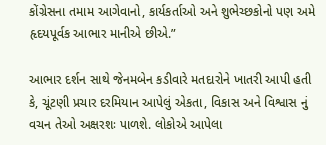કોંગ્રેસના તમામ આગેવાનો, કાર્યકર્તાઓ અને શુભેચ્છકોનો પણ અમે હૃદયપૂર્વક આભાર માનીએ છીએ.”

આભાર દર્શન સાથે જેનમબેન કડીવારે મતદારોને ખાતરી આપી હતી કે, ચૂંટણી પ્રચાર દરમિયાન આપેલું એકતા, વિકાસ અને વિશ્વાસ નું વચન તેઓ અક્ષરશઃ પાળશે. લોકોએ આપેલા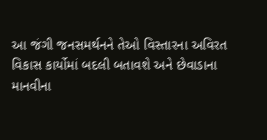આ જંગી જનસમર્થનને તેઓ વિસ્તારના અવિરત વિકાસ કાર્યોમાં બદલી બતાવશે અને છેવાડાના માનવીના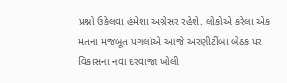પ્રશ્નો ઉકેલવા હંમેશા અગ્રેસર રહેશે. લોકોએ કરેલા એક મતના મજબૂત પગલાંએ આજે અરણીટીંબા બેઠક પર વિકાસના નવા દરવાજા ખોલી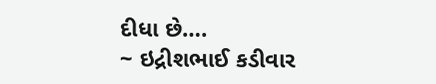દીધા છે….
~ ઇદ્રીશભાઈ કડીવાર